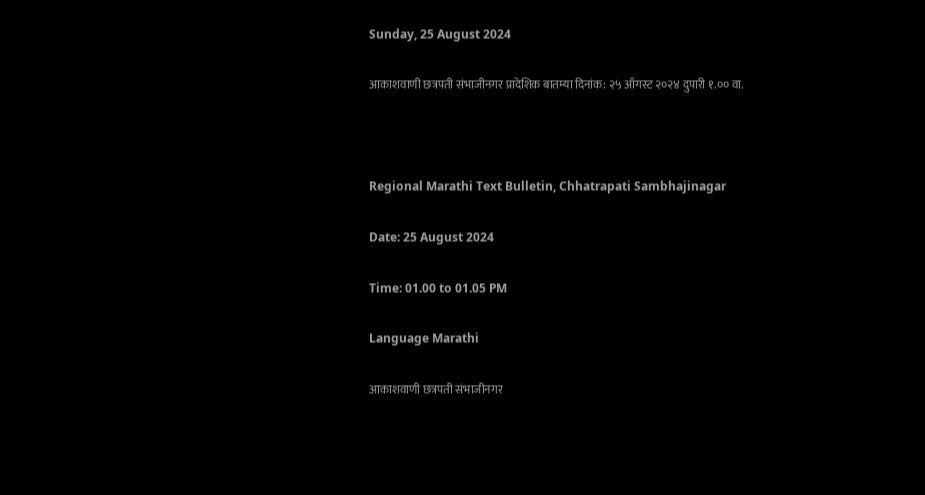Sunday, 25 August 2024

आकाशवाणी छत्रपती संभाजीनगर प्रादेशिक बातम्या दिनांक: २५ ऑगस्ट २०२४ दुपारी १.०० वा.



Regional Marathi Text Bulletin, Chhatrapati Sambhajinagar

Date: 25 August 2024

Time: 01.00 to 01.05 PM

Language Marathi

आकाशवाणी छत्रपती संभाजीनगर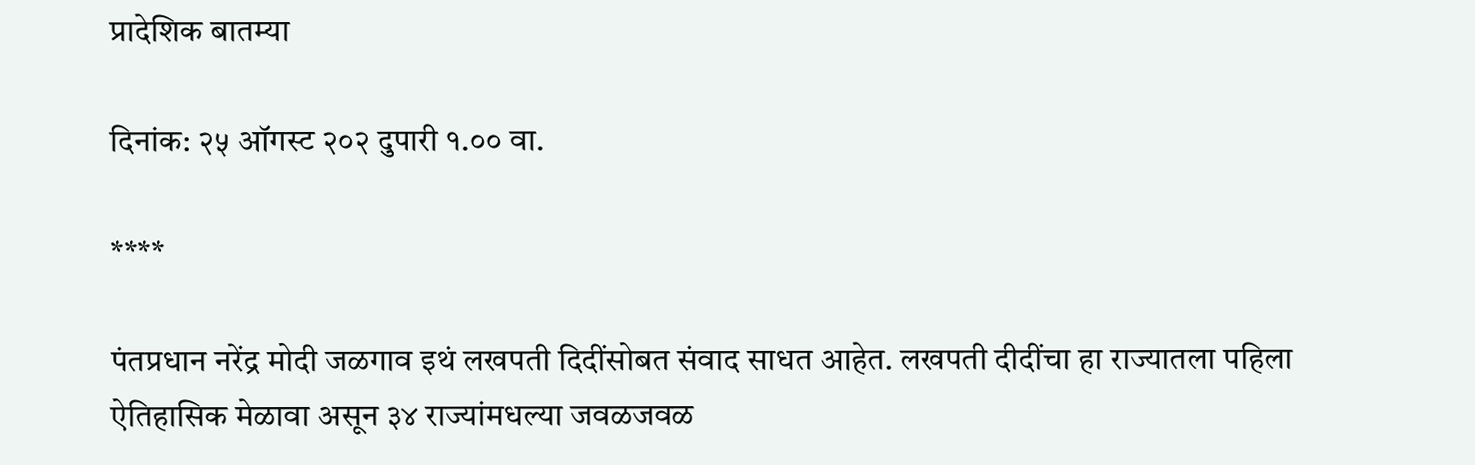प्रादेशिक बातम्या

दिनांक: २५ ऑगस्ट २०२ दुपारी १.०० वा.

****

पंतप्रधान नरेंद्र मोदी जळगाव इथं लखपती दिदींसोबत संवाद साधत आहेत. लखपती दीदींचा हा राज्यातला पहिला ऐतिहासिक मेळावा असून ३४ राज्यांमधल्या जवळजवळ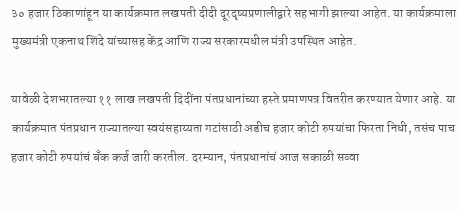३० हजार ठिकाणांहून या कार्यक्रमात लखपती दीदी दूरदृष्यप्रणालीद्वारे सहभागी झाल्या आहेत. या कार्यक्रमाला मुख्यमंत्री एकनाथ शिंदे यांच्यासह केंद्र आणि राज्य सरकारमधील मंत्री उपस्थित आहेत.

यावेळी देशभरातल्या ११ लाख लखपती दिदींना पंतप्रधानांच्या हस्ते प्रमाणपत्र वितरीत करण्यात येणार आहे. या कार्यक्रमात पंतप्रधान राज्यातल्या स्वयंसहाय्यता गटांसाठी अडीच हजार कोटी रुपयांचा फिरता निधी, तसंच पाच हजार कोटी रुपयांचं बँक कर्ज जारी करतील. दरम्यान, पंतप्रधानांचं आज सकाळी सव्वा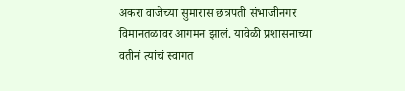अकरा वाजेच्या सुमारास छत्रपती संभाजीनगर विमानतळावर आगमन झालं. यावेळी प्रशासनाच्या वतीनं त्यांचं स्वागत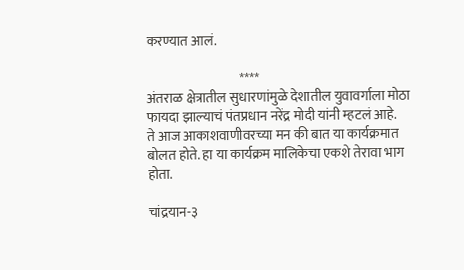करण्यात आलं.

                                   ****
अंतराळ क्षेत्रातील सुधारणांमुळे देशातील युवावर्गाला मोठा फायदा झाल्याचं पंतप्रधान नरेंद्र मोदी यांनी म्हटलं आहे.
ते आज आकाशवाणीवरच्या मन की बात या कार्यक्रमात बोलत होते. हा या कार्यक्रम मालिकेचा एकशे तेरावा भाग होता.

चांद्रयान-३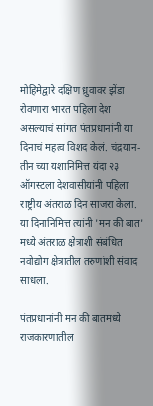मोहिमेद्वारे दक्षिण ध्रुवावर झेंडा रोवणारा भारत पहिला देश असल्याचं सांगत पंतप्रधानांनी या दिनाचं महत्व विशद केलं. चंद्रयान-तीन च्या यशानिमित्त यंदा २३ ऑगस्टला देशवासीयांनी पहिला राष्ट्रीय अंतराळ दिन साजरा केला. या दिनानिमित्त त्यांनी 'मन की बात' मध्ये अंतराळ क्षेत्राशी संबंधित नवोद्योग क्षेत्रातील तरुणांशी संवाद साधला.

पंतप्रधानांनी मन की बातमध्ये राजकारणातील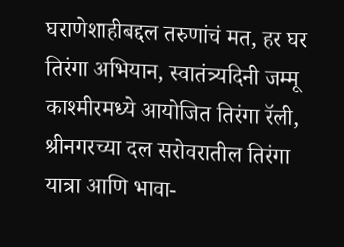घराणेशाहीबद्दल तरुणांचं मत, हर घर तिरंगा अभियान, स्वातंत्र्यदिनी जम्मू काश्मीरमध्ये आयोजित तिरंगा रॅली, श्रीनगरच्या दल सरोवरातील तिरंगा यात्रा आणि भावा-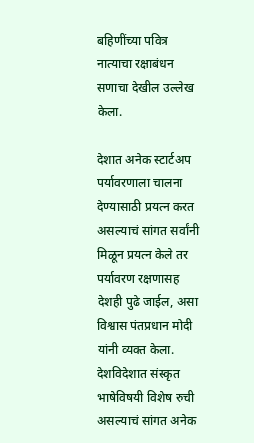बहिणींच्या पवित्र नात्याचा रक्षाबंधन सणाचा देखील उल्लेख केला.

देशात अनेक स्टार्टअप पर्यावरणाला चालना देण्यासाठी प्रयत्न करत असल्याचं सांगत सर्वांनी मिळून प्रयत्न केले तर पर्यावरण रक्षणासह देशही पुढे जाईल, असा विश्वास पंतप्रधान मोदी यांनी व्यक्त केला. देशविदेशात संस्कृत भाषेविषयी विशेष रुची असल्याचं सांगत अनेक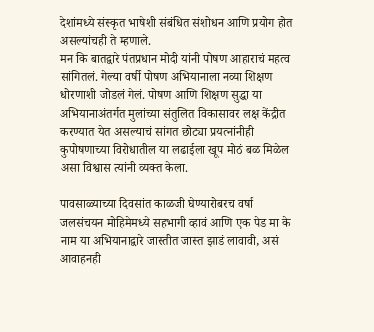देशांमध्ये संस्कृत भाषेशी संबंधित संशोधन आणि प्रयोग होत असल्यांचही ते म्हणाले.
मन कि बातद्वारे पंतप्रधान मोदी यांनी पोषण आहाराचं महत्व सांगितलं. गेल्या वर्षी पोषण अभियानाला नव्या शिक्षण धोरणाशी जोडलं गेलं. पोषण आणि शिक्षण सुद्धा या अभियानाअंतर्गत मुलांच्या संतुलित विकासावर लक्ष केंद्रीत करण्यात येत असल्याचं सांगत छोट्या प्रयत्नांनीही कुपोषणाच्या विरोधातील या लढाईला खूप मोठं बळ मिळेल असा विश्वास त्यांनी व्यक्त केला.

पावसाळ्याच्या दिवसांत काळजी घेण्यारोबरच वर्षा जलसंचयन मोहिमेमध्ये सहभागी व्हावं आणि एक पेड मा के नाम या अभियानाद्वारे जास्तीत जास्त झाडं लावावी, असं आवाहनही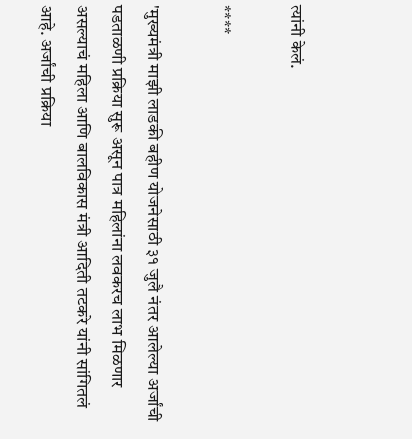त्यांनी केलं.

****

'मुख्यमंत्री माझी लाडकी बहीण योजनेसाठी ३१ जुलै नंतर आलेल्या अर्जांची पडताळणी प्रक्रिया सुरू असून पात्र महिलांना लवकरच लाभ मिळणार असल्याचं महिला आणि बालविकास मंत्री आदिती तटकरे यांनी सांगितलं आहे. अर्जांची प्रक्रिया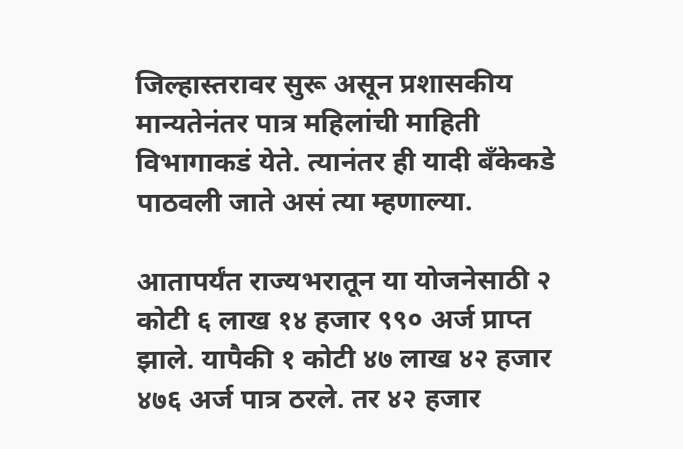जिल्हास्तरावर सुरू असून प्रशासकीय मान्यतेनंतर पात्र महिलांची माहिती विभागाकडं येते. त्यानंतर ही यादी बँकेकडे पाठवली जाते असं त्या म्हणाल्या.

आतापर्यंत राज्यभरातून या योजनेसाठी २ कोटी ६ लाख १४ हजार ९९० अर्ज प्राप्त झाले. यापैकी १ कोटी ४७ लाख ४२ हजार ४७६ अर्ज पात्र ठरले. तर ४२ हजार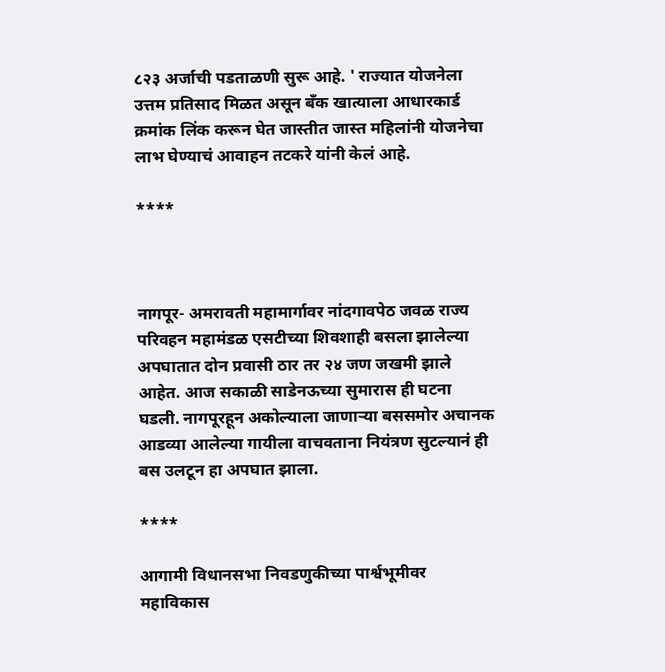८२३ अर्जाची पडताळणी सुरू आहे. ' राज्यात योजनेला  उत्तम प्रतिसाद मिळत असून बँक खात्याला आधारकार्ड क्रमांक लिंक करून घेत जास्तीत जास्त महिलांनी योजनेचा लाभ घेण्याचं आवाहन तटकरे यांनी केलं आहे.

****



नागपूर- अमरावती महामार्गावर नांदगावपेठ जवळ राज्य परिवहन महामंडळ एसटीच्या शिवशाही बसला झालेल्या अपघातात दोन प्रवासी ठार तर २४ जण जखमी झाले आहेत. आज सकाळी साडेनऊच्या सुमारास ही घटना घडली. नागपूरहून अकोल्याला जाणाऱ्या बससमोर अचानक आडव्या आलेल्या गायीला वाचवताना नियंत्रण सुटल्यानं ही बस उलटून हा अपघात झाला.

****

आगामी विधानसभा निवडणुकीच्या पार्श्वभूमीवर महाविकास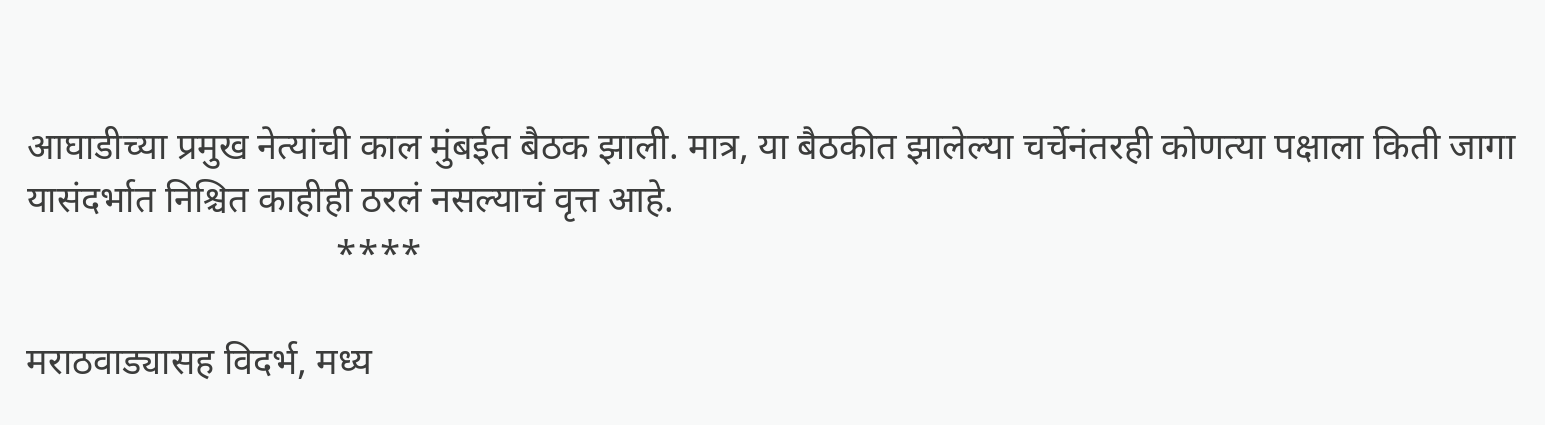आघाडीच्या प्रमुख नेत्यांची काल मुंबईत बैठक झाली. मात्र, या बैठकीत झालेल्या चर्चेनंतरही कोणत्या पक्षाला किती जागा यासंदर्भात निश्चित काहीही ठरलं नसल्याचं वृत्त आहे.
                                 ****

मराठवाड्यासह विदर्भ, मध्य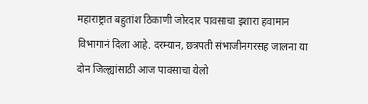महाराष्ट्रात बहुतांश ठिकाणी जोरदार पावसाचा इशारा हवामान विभागानं दिला आहे. दरम्यान, छत्रपती संभाजीनगरसह जालना या दोन जिल्ह्यांसाठी आज पावसाचा येलो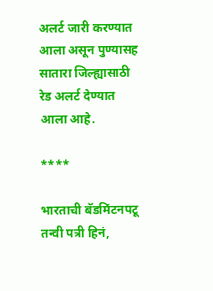अलर्ट जारी करण्यात आला असून पुण्यासह  सातारा जिल्ह्यासाठी रेड अलर्ट देण्यात आला आहे.

****

भारताची बॅडमिंटनपटू तन्वी पत्री हिनं,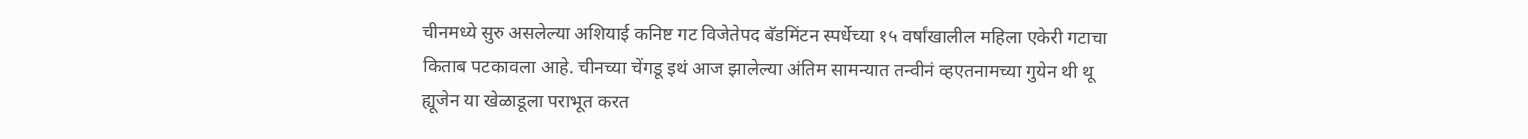चीनमध्ये सुरु असलेल्या अशियाई कनिष्ट गट विजेतेपद बॅडमिंटन स्पर्धेच्या १५ वर्षांखालील महिला एकेरी गटाचा किताब पटकावला आहे. चीनच्या चेंगडू इथं आज झालेल्या अंतिम सामन्यात तन्वीनं व्हएतनामच्या गुयेन थी थू ह्यूजेन या खेळाडूला पराभूत करत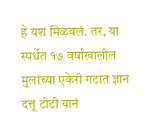हे यश मिळवलं. तर, या स्पर्धेत १७ वर्षांखालील मुलांच्या एकेरी गटात ज्ञान दत्तू टीटी यानं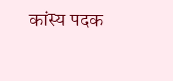कांस्य पदक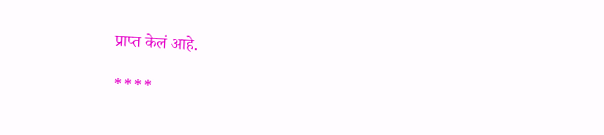प्राप्त केलं आहे.

****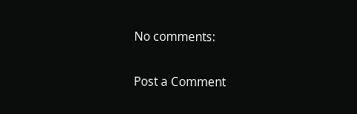No comments:

Post a Comment